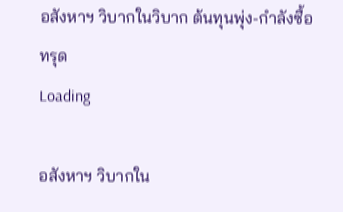อสังหาฯ วิบากในวิบาก ต้นทุนพุ่ง-กำลังซื้อทรุด
Loading

อสังหาฯ วิบากใน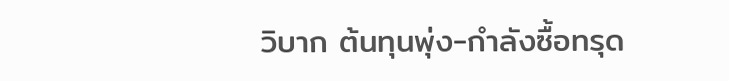วิบาก ต้นทุนพุ่ง-กำลังซื้อทรุด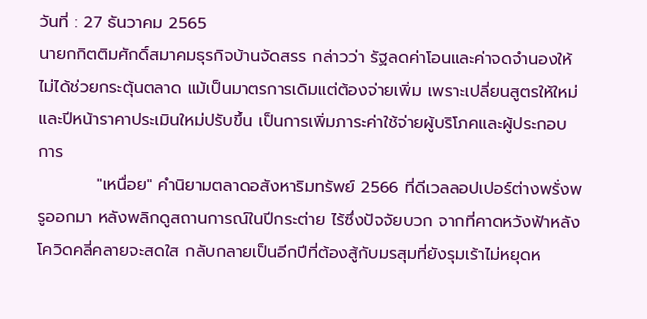วันที่ : 27 ธันวาคม 2565
นายกกิตติมศักดิ์สมาคมธุรกิจบ้านจัดสรร กล่าวว่า รัฐลดค่าโอนและค่าจดจำนองให้ไม่ได้ช่วยกระตุ้นตลาด แม้เป็นมาตรการเดิมแต่ต้องจ่ายเพิ่ม เพราะเปลี่ยนสูตรให้ใหม่ และปีหน้าราคาประเมินใหม่ปรับขึ้น เป็นการเพิ่มภาระค่าใช้จ่ายผู้บริโภคและผู้ประกอบการ
          "เหนื่อย" คำนิยามตลาดอสังหาริมทรัพย์ 2566 ที่ดีเวลลอปเปอร์ต่างพรั่งพรูออกมา หลังพลิกดูสถานการณ์ในปีกระต่าย ไร้ซึ่งปัจจัยบวก จากที่คาดหวังฟ้าหลังโควิดคลี่คลายจะสดใส กลับกลายเป็นอีกปีที่ต้องสู้กับมรสุมที่ยังรุมเร้าไม่หยุดห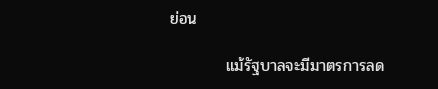ย่อน

          แม้รัฐบาลจะมีมาตรการลด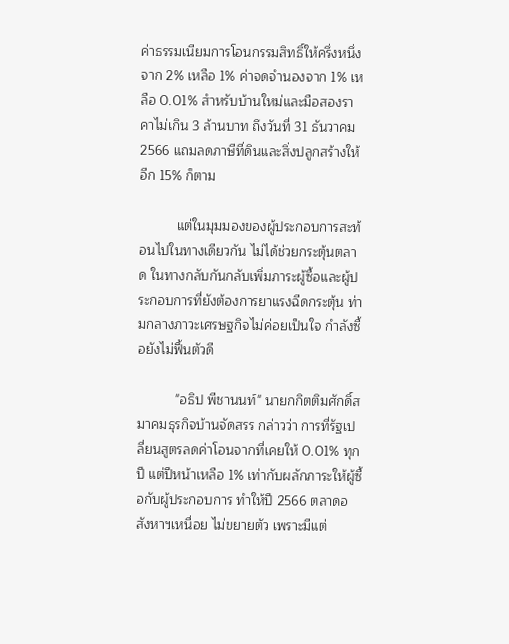ค่าธรรมเนียมการโอนกรรมสิทธิ์ให้ครึ่งหนึ่งจาก 2% เหลือ 1% ค่าจดจำนองจาก 1% เหลือ 0.01% สำหรับบ้านใหม่และมือสองราคาไม่เกิน 3 ล้านบาท ถึงวันที่ 31 ธันวาคม 2566 แถมลดภาษีที่ดินและสิ่งปลูกสร้างให้อีก 15% ก็ตาม

          แต่ในมุมมองของผู้ประกอบการสะท้อนไปในทางเดียวกัน ไม่ได้ช่วยกระตุ้นตลาด ในทางกลับกันกลับเพิ่มภาระผู้ซื้อและผู้ประกอบการที่ยังต้องการยาแรงฉีดกระตุ้น ท่ามกลางภาวะเศรษฐกิจไม่ค่อยเป็นใจ กำลังซื้อยังไม่ฟื้นตัวดี

          "อธิป พีชานนท์" นายกกิตติมศักดิ์สมาคมธุรกิจบ้านจัดสรร กล่าวว่า การที่รัฐเปลี่ยนสูตรลดค่าโอนจากที่เคยให้ 0.01% ทุกปี แต่ปีหน้าเหลือ 1% เท่ากับผลักภาระให้ผู้ซื้อกับผู้ประกอบการ ทำให้ปี 2566 ตลาดอสังหาฯเหนื่อย ไม่ขยายตัว เพราะมีแต่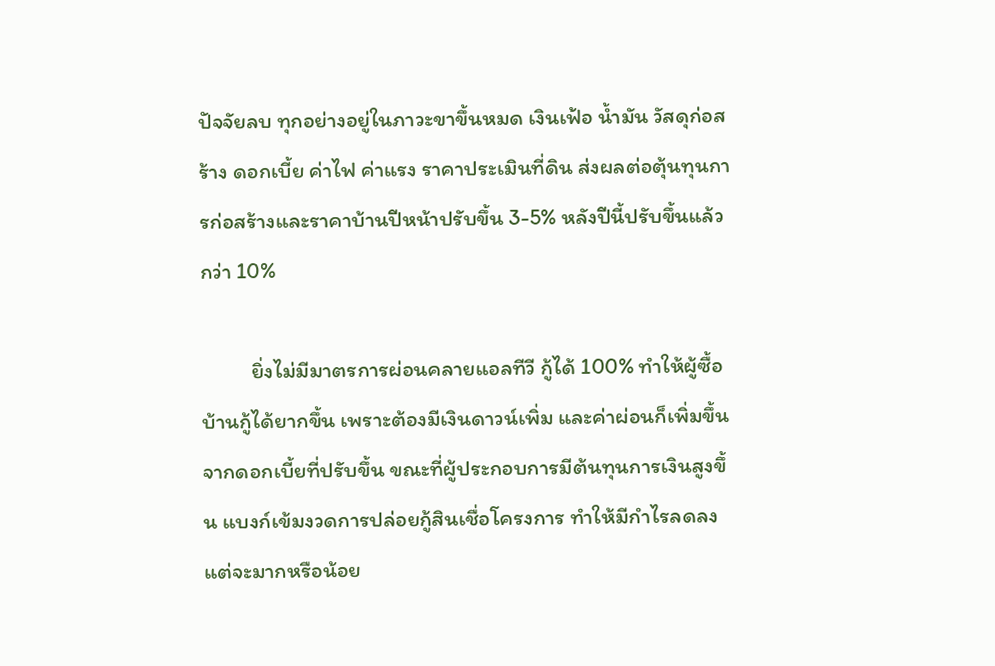ปัจจัยลบ ทุกอย่างอยู่ในภาวะขาขึ้นหมด เงินเฟ้อ น้ำมัน วัสดุก่อสร้าง ดอกเบี้ย ค่าไฟ ค่าแรง ราคาประเมินที่ดิน ส่งผลต่อตุ้นทุนการก่อสร้างและราคาบ้านปีหน้าปรับขึ้น 3-5% หลังปีนี้ปรับขึ้นแล้วกว่า 10%

          ยิ่งไม่มีมาตรการผ่อนคลายแอลทีวี กู้ได้ 100% ทำให้ผู้ซื้อบ้านกู้ได้ยากขึ้น เพราะต้องมีเงินดาวน์เพิ่ม และค่าผ่อนก็เพิ่มขึ้นจากดอกเบี้ยที่ปรับขึ้น ขณะที่ผู้ประกอบการมีต้นทุนการเงินสูงขึ้น แบงก์เข้มงวดการปล่อยกู้สินเชื่อโครงการ ทำให้มีกำไรลดลง แต่จะมากหรือน้อย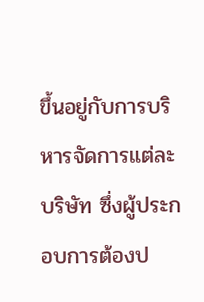ขึ้นอยู่กับการบริหารจัดการแต่ละบริษัท ซึ่งผู้ประกอบการต้องป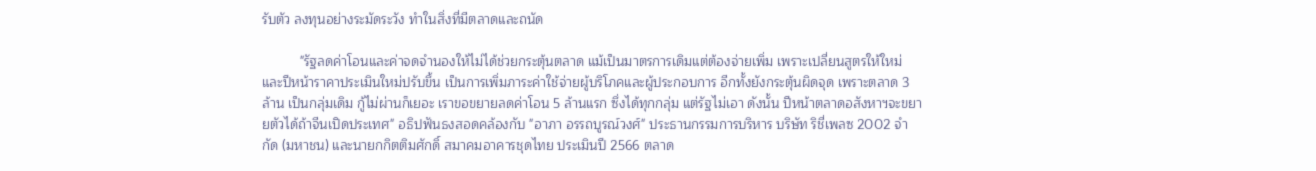รับตัว ลงทุนอย่างระมัดระวัง ทำในสิ่งที่มีตลาดและถนัด

          "รัฐลดค่าโอนและค่าจดจำนองให้ไม่ได้ช่วยกระตุ้นตลาด แม้เป็นมาตรการเดิมแต่ต้องจ่ายเพิ่ม เพราะเปลี่ยนสูตรให้ใหม่ และปีหน้าราคาประเมินใหม่ปรับขึ้น เป็นการเพิ่มภาระค่าใช้จ่ายผู้บริโภคและผู้ประกอบการ อีกทั้งยังกระตุ้นผิดจุด เพราะตลาด 3 ล้าน เป็นกลุ่มเดิม กู้ไม่ผ่านก็เยอะ เราขอขยายลดค่าโอน 5 ล้านแรก ซึ่งได้ทุกกลุ่ม แต่รัฐไม่เอา ดังนั้น ปีหน้าตลาดอสังหาฯจะขยายตัวได้ถ้าจีนเปิดประเทศ" อธิปฟันธงสอดคล้องกับ "อาภา อรรถบูรณ์วงศ์" ประธานกรรมการบริหาร บริษัท ริชี่เพลซ 2002 จำกัด (มหาชน) และนายกกิตติมศักดิ์ สมาคมอาคารชุดไทย ประเมินปี 2566 ตลาด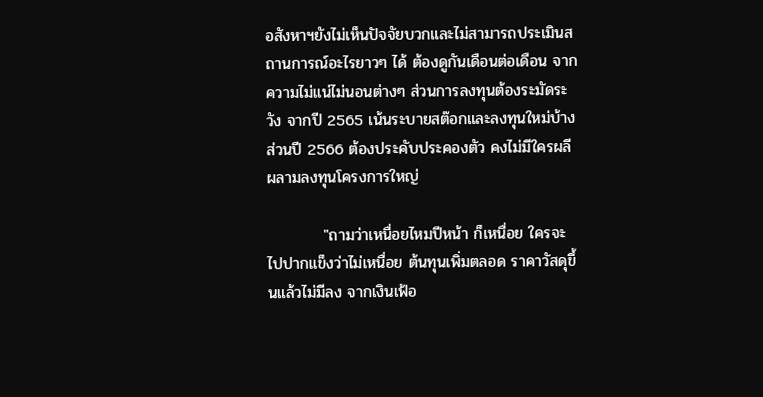อสังหาฯยังไม่เห็นปัจจัยบวกและไม่สามารถประเมินสถานการณ์อะไรยาวๆ ได้ ต้องดูกันเดือนต่อเดือน จากความไม่แน่ไม่นอนต่างๆ ส่วนการลงทุนต้องระมัดระวัง จากปี 2565 เน้นระบายสต๊อกและลงทุนใหม่บ้าง ส่วนปี 2566 ต้องประคับประคองตัว คงไม่มีใครผลีผลามลงทุนโครงการใหญ่

          "ถามว่าเหนื่อยไหมปีหน้า ก็เหนื่อย ใครจะไปปากแข็งว่าไม่เหนื่อย ต้นทุนเพิ่มตลอด ราคาวัสดุขึ้นแล้วไม่มีลง จากเงินเฟ้อ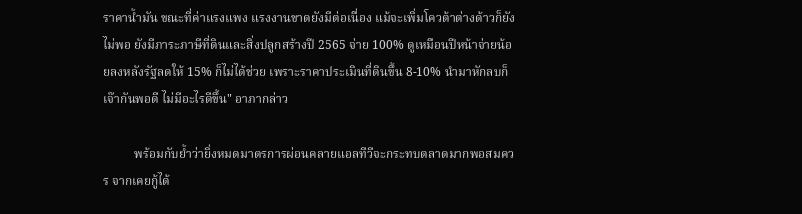ราคาน้ำมัน ขณะที่ค่าแรงแพง แรงงานขาดยังมีต่อเนื่อง แม้จะเพิ่มโควต้าต่างด้าวก็ยังไม่พอ ยังมีภาระภาษีที่ดินและสิ่งปลูกสร้างปี 2565 จ่าย 100% ดูเหมือนปีหน้าจ่ายน้อยลงหลังรัฐลดให้ 15% ก็ไม่ได้ช่วย เพราะราคาประเมินที่ดินขึ้น 8-10% นำมาหักลบก็เจ๊ากันพอดี ไม่มีอะไรดีขึ้น" อาภากล่าว

          พร้อมกับย้ำว่ายิ่งหมดมาตรการผ่อนคลายแอลทีวีจะกระทบตลาดมากพอสมควร จากเคยกู้ได้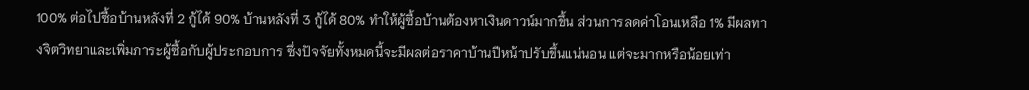100% ต่อไปซื้อบ้านหลังที่ 2 กู้ได้ 90% บ้านหลังที่ 3 กู้ได้ 80% ทำให้ผู้ซื้อบ้านต้องหาเงินดาวน์มากขึ้น ส่วนการลดค่าโอนเหลือ 1% มีผลทางจิตวิทยาและเพิ่มภาระผู้ซื้อกับผู้ประกอบการ ซึ่งปัจจัยทั้งหมดนี้จะมีผลต่อราคาบ้านปีหน้าปรับขึ้นแน่นอน แต่จะมากหรือน้อยเท่า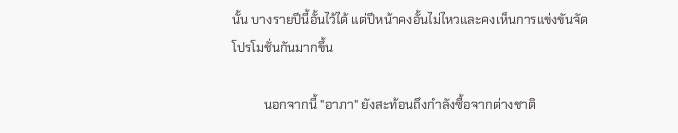นั้น บางรายปีนี้อั้นไว้ได้ แต่ปีหน้าคงอั้นไม่ไหวและคงเห็นการแข่งขันจัดโปรโมชั่นกันมากขึ้น

          นอกจากนี้ "อาภา" ยังสะท้อนถึงกำลังซื้อจากต่างชาติ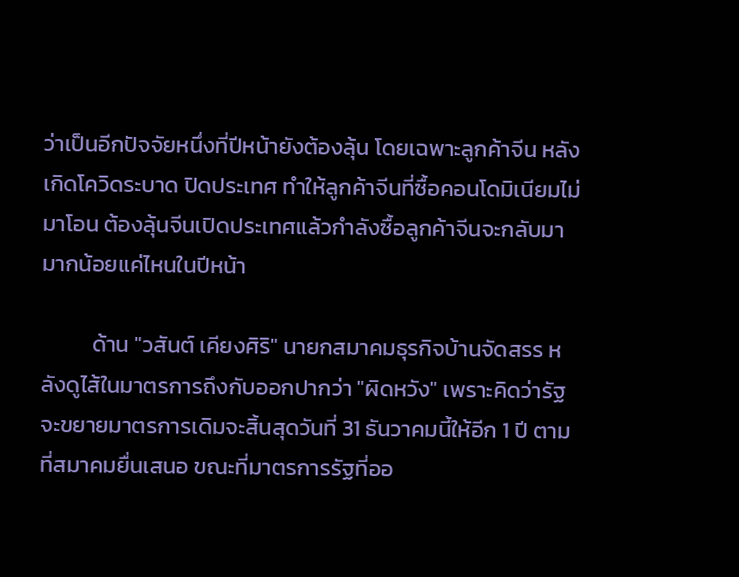ว่าเป็นอีกปัจจัยหนึ่งที่ปีหน้ายังต้องลุ้น โดยเฉพาะลูกค้าจีน หลังเกิดโควิดระบาด ปิดประเทศ ทำให้ลูกค้าจีนที่ซื้อคอนโดมิเนียมไม่มาโอน ต้องลุ้นจีนเปิดประเทศแล้วกำลังซื้อลูกค้าจีนจะกลับมามากน้อยแค่ไหนในปีหน้า

          ด้าน "วสันต์ เคียงศิริ" นายกสมาคมธุรกิจบ้านจัดสรร หลังดูไส้ในมาตรการถึงกับออกปากว่า "ผิดหวัง" เพราะคิดว่ารัฐจะขยายมาตรการเดิมจะสิ้นสุดวันที่ 31 ธันวาคมนี้ให้อีก 1 ปี ตามที่สมาคมยื่นเสนอ ขณะที่มาตรการรัฐที่ออ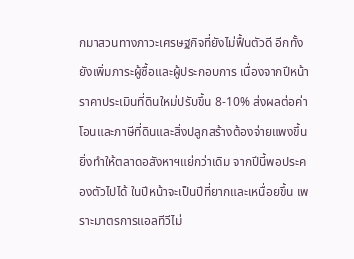กมาสวนทางภาวะเศรษฐกิจที่ยังไม่ฟื้นตัวดี อีกทั้งยังเพิ่มภาระผู้ซื้อและผู้ประกอบการ เนื่องจากปีหน้าราคาประเมินที่ดินใหม่ปรับขึ้น 8-10% ส่งผลต่อค่าโอนและภาษีที่ดินและสิ่งปลูกสร้างต้องจ่ายแพงขึ้น ยิ่งทำให้ตลาดอสังหาฯแย่กว่าเดิม จากปีนี้พอประคองตัวไปได้ ในปีหน้าจะเป็นปีที่ยากและเหนื่อยขึ้น เพราะมาตรการแอลทีวีไม่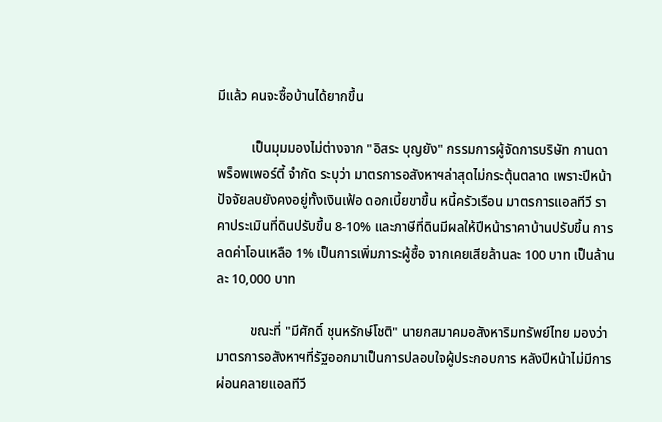มีแล้ว คนจะซื้อบ้านได้ยากขึ้น

          เป็นมุมมองไม่ต่างจาก "อิสระ บุญยัง" กรรมการผู้จัดการบริษัท กานดา พร็อพเพอร์ตี้ จำกัด ระบุว่า มาตรการอสังหาฯล่าสุดไม่กระตุ้นตลาด เพราะปีหน้าปัจจัยลบยังคงอยู่ทั้งเงินเฟ้อ ดอกเบี้ยขาขึ้น หนี้ครัวเรือน มาตรการแอลทีวี ราคาประเมินที่ดินปรับขึ้น 8-10% และภาษีที่ดินมีผลให้ปีหน้าราคาบ้านปรับขึ้น การลดค่าโอนเหลือ 1% เป็นการเพิ่มภาระผู้ซื้อ จากเคยเสียล้านละ 100 บาท เป็นล้านละ 10,000 บาท

          ขณะที่ "มีศักดิ์ ชุนหรักษ์โชติ" นายกสมาคมอสังหาริมทรัพย์ไทย มองว่ามาตรการอสังหาฯที่รัฐออกมาเป็นการปลอบใจผู้ประกอบการ หลังปีหน้าไม่มีการผ่อนคลายแอลทีวี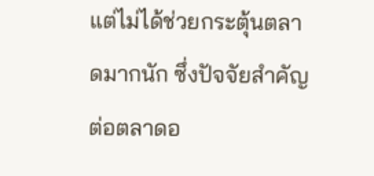แต่ไม่ได้ช่วยกระตุ้นตลาดมากนัก ซึ่งปัจจัยสำคัญต่อตลาดอ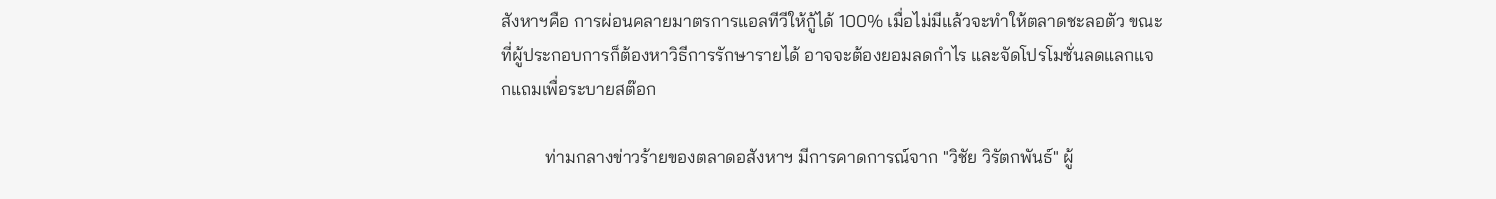สังหาฯคือ การผ่อนคลายมาตรการแอลทีวีให้กู้ได้ 100% เมื่อไม่มีแล้วจะทำให้ตลาดชะลอตัว ขณะที่ผู้ประกอบการก็ต้องหาวิธีการรักษารายได้ อาจจะต้องยอมลดกำไร และจัดโปรโมชั่นลดแลกแจกแถมเพื่อระบายสต๊อก

          ท่ามกลางข่าวร้ายของตลาดอสังหาฯ มีการคาดการณ์จาก "วิชัย วิรัตกพันธ์" ผู้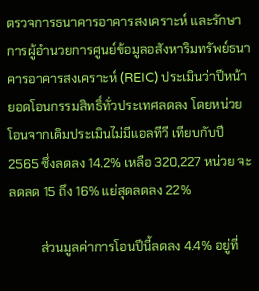ตรวจการธนาคารอาคารสงเคราะห์ และรักษาการผู้อำนวยการศูนย์ข้อมูลอสังหาริมทรัพย์ธนาคารอาคารสงเคราะห์ (REIC) ประเมินว่าปีหน้ายอดโอนกรรมสิทธิ์ทั่วประเทศลดลง โดยหน่วยโอนจากเดิมประเมินไม่มีแอลทีวี เทียบกับปี 2565 ซึ่งลดลง 14.2% เหลือ 320,227 หน่วย จะลดลด 15 ถึง 16% แย่สุดลดลง 22%

          ส่วนมูลค่าการโอนปีนี้ลดลง 4.4% อยู่ที่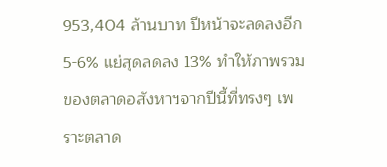953,404 ล้านบาท ปีหน้าจะลดลงอีก 5-6% แย่สุดลดลง 13% ทำให้ภาพรวมของตลาดอสังหาฯจากปีนี้ที่ทรงๆ เพราะตลาด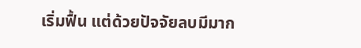เริ่มฟื้น แต่ด้วยปัจจัยลบมีมาก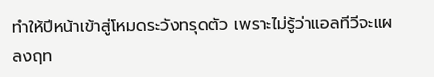ทำให้ปีหน้าเข้าสู่โหมดระวังทรุดตัว เพราะไม่รู้ว่าแอลทีวีจะแผลงฤท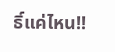ธิ์แค่ไหน!!